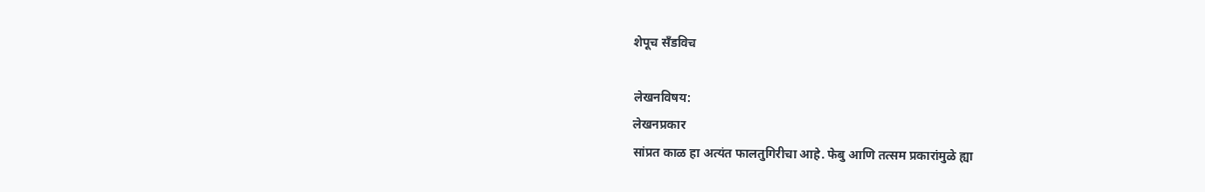शेपूच सँडविच

लेखनविषय:
लेखनप्रकार
सांप्रत काळ हा अत्यंत फालतुगिरीचा आहे. फेबु आणि तत्सम प्रकारांमुळे ह्या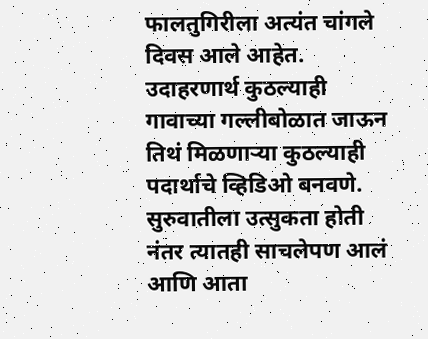फालतुगिरीला अत्यंत चांगले दिवस आले आहेत. उदाहरणार्थ कुठल्याही गावाच्या गल्लीबोळात जाऊन तिथं मिळणाऱ्या कुठल्याही पदार्थाचे व्हिडिओ बनवणे. सुरुवातीला उत्सुकता होती नंतर त्यातही साचलेपण आलं आणि आता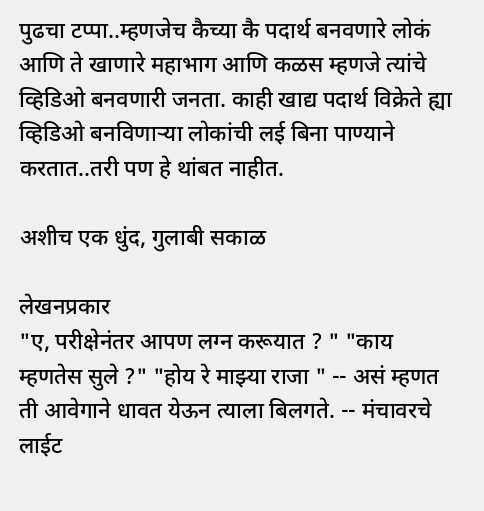पुढचा टप्पा..म्हणजेच कैच्या कै पदार्थ बनवणारे लोकं आणि ते खाणारे महाभाग आणि कळस म्हणजे त्यांचे व्हिडिओ बनवणारी जनता. काही खाद्य पदार्थ विक्रेते ह्या व्हिडिओ बनविणाऱ्या लोकांची लई बिना पाण्याने करतात..तरी पण हे थांबत नाहीत.

अशीच एक धुंद, गुलाबी सकाळ

लेखनप्रकार
"ए, परीक्षेनंतर आपण लग्न करूयात ? " "काय म्हणतेस सुले ?" "होय रे माझ्या राजा " -- असं म्हणत ती आवेगाने धावत येऊन त्याला बिलगते. -- मंचावरचे लाईट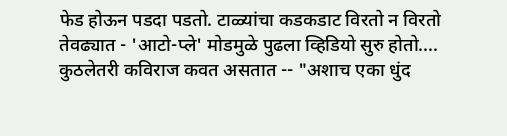फेड होऊन पडदा पडतो. टाळ्यांचा कडकडाट विरतो न विरतो तेवढ्यात - 'आटो-प्ले' मोडमुळे पुढला व्हिडियो सुरु होतो.... कुठलेतरी कविराज कवत असतात -- "अशाच एका धुंद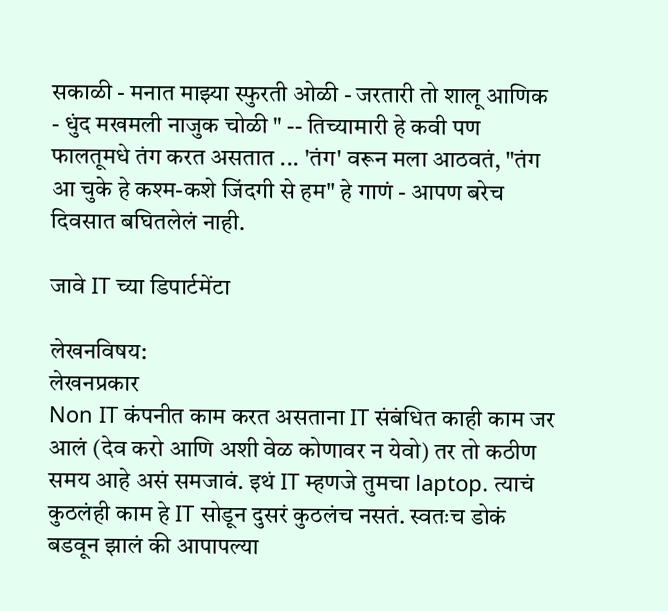सकाळी - मनात माझ्या स्फुरती ओळी - जरतारी तो शालू आणिक - धुंद मखमली नाजुक चोळी " -- तिच्यामारी हे कवी पण फालतूमधे तंग करत असतात ... 'तंग' वरून मला आठवतं, "तंग आ चुके हे कश्म-कशे जिंदगी से हम" हे गाणं - आपण बरेच दिवसात बघितलेलं नाही.

जावे IT च्या डिपार्टमेंटा

लेखनविषय:
लेखनप्रकार
Non IT कंपनीत काम करत असताना IT संबंधित काही काम जर आलं (देव करो आणि अशी वेळ कोणावर न येवो) तर तो कठीण समय आहे असं समजावं. इथं IT म्हणजे तुमचा laptop. त्याचं कुठलंही काम हे IT सोडून दुसरं कुठलंच नसतं. स्वतःच डोकं बडवून झालं की आपापल्या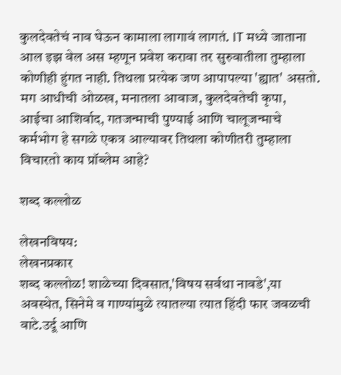कुलदेवतेचं नाव घेऊन कामाला लागावं लागतं. IT मध्ये जाताना आल इझ वेल अस म्हणून प्रवेश करावा तर सुरुवातीला तुम्हाला कोणीही हुंगत नाही. तिथला प्रत्येक जण आपापल्या 'ह्यात' असतो. मग आधीची ओळख, मनातला आवाज, कुलदेवतेची कृपा, आईचा आशिर्वाद, गतजन्माची पुण्याई आणि चालूजन्माचे कर्मभोग हे सगळे एकत्र आल्यावर तिथला कोणीतरी तुम्हाला विचारतो काय प्रॉब्लेम आहे?

शब्द कल्लोळ

लेखनविषय:
लेखनप्रकार
शब्द कल्लोळ! शाळेच्या दिवसात,'विषय सर्वथा नावडे',या अवस्थेत, सिनेमे व गाण्यांमुळे त्यातल्या त्यात हिंदी फार जवळची वाटे.उर्दू आणि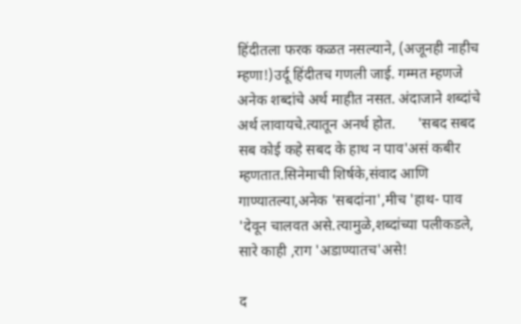हिंदीतला फरक कळत नसल्याने, (अजूनही नाहीच म्हणा!)उर्दू हिंदीतच गणली जाई. गम्मत म्हणजे अनेक शब्दांचे अर्थ माहीत नसत. अंदाजाने शब्दांचे अर्थ लावायचे.त्यातून अनर्थ होत.      'सबद सबद सब कोई कहे सबद के हाथ न पाव'असं कबीर म्हणतात.सिनेमाची शिर्षके,संवाद आणि गाण्यातल्या,अनेक 'सबदांना',मीच 'हाथ- पाव 'देवून चालवत असे.त्यामुळे,शब्दांच्या पलीकडले, सारे काही ,राग 'अडाण्यातच'असे!

द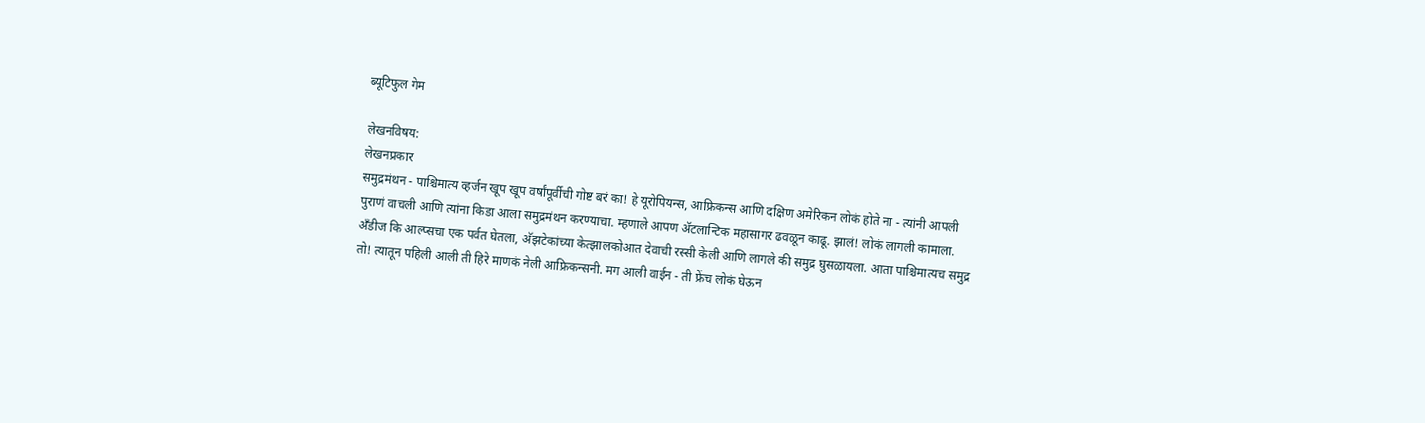ब्यूटिफुल गेम

लेखनविषय:
लेखनप्रकार
समुद्रमंथन - पाश्चिमात्य व्हर्जन खूप खूप वर्षांपूर्वीची गोष्ट बरं का! हे यूरोपियन्स, आफ्रिकन्स आणि दक्षिण अमेरिकन लोकं होते ना - त्यांनी आपली पुराणं वाचली आणि त्यांना किडा आला समुद्रमंथन करण्याचा. म्हणाले आपण अ‍ॅटलान्टिक महासागर ढवळून काढू. झालं! लोकं लागली कामाला. अँडीज कि आल्प्सचा एक पर्वत घेतला, अ‍ॅझटेकांच्या केत्झालकोआत देवाची रस्सी केली आणि लागले की समुद्र घुसळायला. आता पाश्चिमात्यच समुद्र तो! त्यातून पहिली आली ती हिरे माणकं नेली आफ्रिकन्सनी. मग आली वाईन - ती फ्रेंच लोकं घेऊन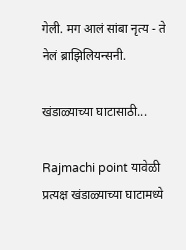गेली. मग आलं सांबा नृत्य - ते नेलं ब्राझिलियन्सनी.

खंडाळ्याच्या घाटासाठी...

Rajmachi point यावेळी प्रत्यक्ष खंडाळ्याच्या घाटामध्ये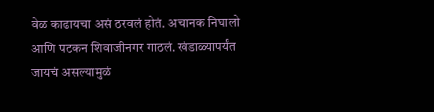वेळ काढायचा असं ठरवलं होतं. अचानक निघालो आणि पटकन शिवाजीनगर गाठलं. खंडाळ्यापर्यंत जायचं असल्यामुळं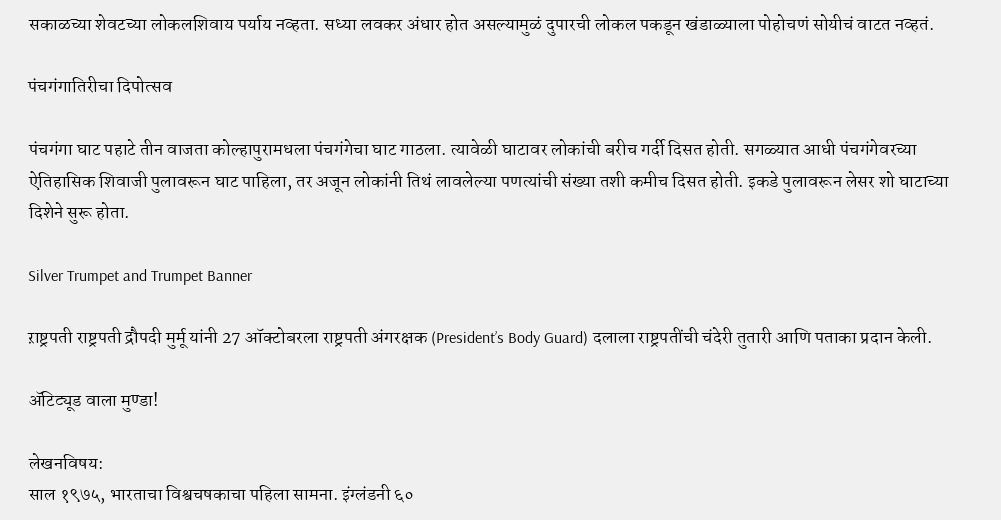सकाळच्या शेवटच्या लोकलशिवाय पर्याय नव्हता. सध्या लवकर अंधार होत असल्यामुळं दुपारची लोकल पकडून खंडाळ्याला पोहोचणं सोयीचं वाटत नव्हतं.

पंचगंगातिरीचा दिपोत्सव

पंचगंगा घाट पहाटे तीन वाजता कोल्हापुरामधला पंचगंगेचा घाट गाठला. त्यावेळी घाटावर लोकांची बरीच गर्दी दिसत होती. सगळ्यात आधी पंचगंगेवरच्या ऐतिहासिक शिवाजी पुलावरून घाट पाहिला, तर अजून लोकांनी तिथं लावलेल्या पणत्यांची संख्या तशी कमीच दिसत होती. इकडे पुलावरून लेसर शो घाटाच्या दिशेने सुरू होता.

Silver Trumpet and Trumpet Banner

ऱाष्ट्रपती राष्ट्रपती द्रौपदी मुर्मू यांनी 27 ऑक्टोबरला राष्ट्रपती अंगरक्षक (President’s Body Guard) दलाला राष्ट्रपतींची चंदेरी तुतारी आणि पताका प्रदान केली.

अ‍ॅटिट्यूड वाला मुण्डा!

लेखनविषय:
साल १९७५, भारताचा विश्वचषकाचा पहिला सामना. इंग्लंडनी ६०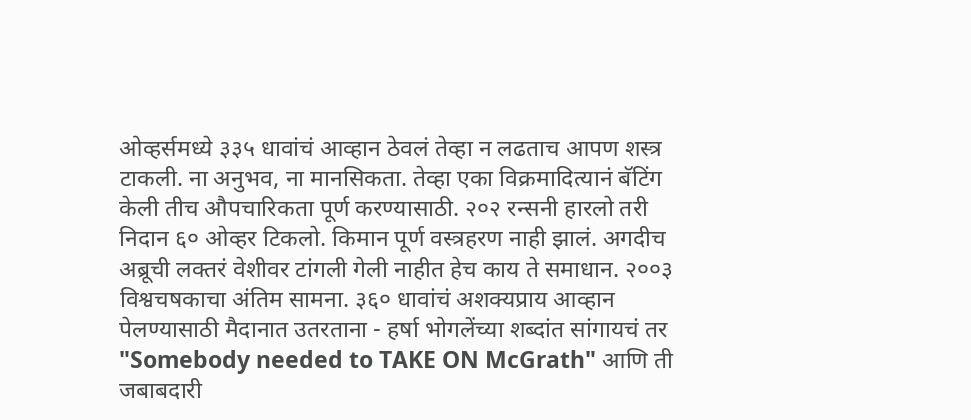ओव्हर्समध्ये ३३५ धावांचं आव्हान ठेवलं तेव्हा न लढताच आपण शस्त्र टाकली. ना अनुभव, ना मानसिकता. तेव्हा एका विक्रमादित्यानं बॅटिंग केली तीच औपचारिकता पूर्ण करण्यासाठी. २०२ रन्सनी हारलो तरी निदान ६० ओव्हर टिकलो. किमान पूर्ण वस्त्रहरण नाही झालं. अगदीच अब्रूची लक्तरं वेशीवर टांगली गेली नाहीत हेच काय ते समाधान. २००३ विश्वचषकाचा अंतिम सामना. ३६० धावांचं अशक्यप्राय आव्हान पेलण्यासाठी मैदानात उतरताना - हर्षा भोगलेंच्या शब्दांत सांगायचं तर "Somebody needed to TAKE ON McGrath" आणि ती जबाबदारी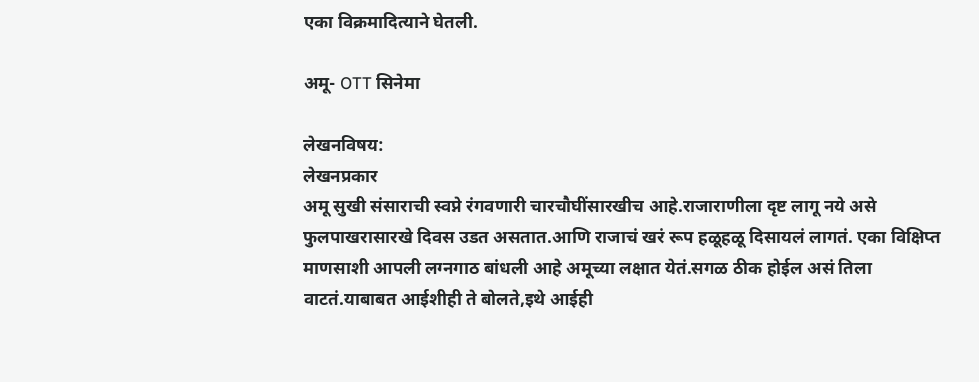एका विक्रमादित्याने घेतली.

अमू- OTT सिनेमा

लेखनविषय:
लेखनप्रकार
अमू सुखी संसाराची स्वप्ने रंगवणारी चारचौघींसारखीच आहे.राजाराणीला दृष्ट लागू नये असे फुलपाखरासारखे दिवस उडत असतात.आणि राजाचं खरं रूप हळूहळू दिसायलं लागतं. एका विक्षिप्त माणसाशी आपली लग्नगाठ बांधली आहे अमूच्या लक्षात येतं.सगळ‌ ठीक होईल असं तिला वाटतं.याबाबत आईशीही ते बोलते,इथे आईही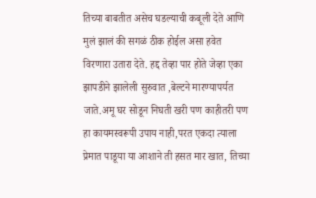तिच्या बाबतीत ‌असेच घडल्याची कबूली देते आणि मुलं झालं की सगळं ठीक होईल असा हवेत विरणारा उतारा देते. हद्द तेव्हा पार होते जेव्हा एका झापडीने झालेली सुरुवात ,बेल्टने मारण्यापर्यत जाते.अमू घर सोडून निघती खरी पण काहीतरी पण हा कायमस्वरूपी उपाय नाही,परत एकदा त्याला प्रेमात पाडूया या आशाने ती हसत मार खात, तिच्या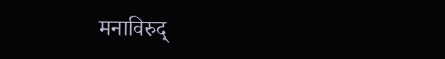मनाविरुद्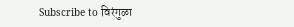Subscribe to विरंगुळा